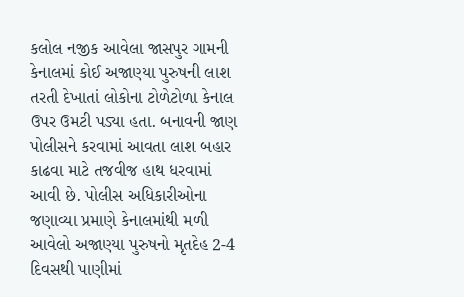કલોલ નજીક આવેલા જાસપુર ગામની કેનાલમાં કોઈ અજાણ્યા પુરુષની લાશ તરતી દેખાતાં લોકોના ટોળેટોળા કેનાલ ઉપર ઉમટી પડ્યા હતા. બનાવની જાણ પોલીસને કરવામાં આવતા લાશ બહાર કાઢવા માટે તજવીજ હાથ ધરવામાં આવી છે. પોલીસ અધિકારીઓના જણાવ્યા પ્રમાણે કેનાલમાંથી મળી આવેલો અજાણ્યા પુરુષનો મૃતદેહ 2-4 દિવસથી પાણીમાં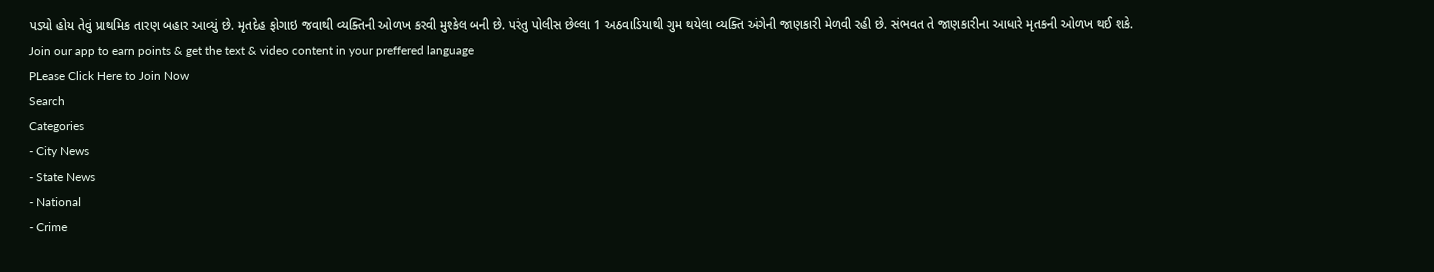પડ્યો હોય તેવું પ્રાથમિક તારણ બહાર આવ્યું છે. મૃતદેહ ફોગાઇ જવાથી વ્યક્તિની ઓળખ કરવી મુશ્કેલ બની છે. પરંતુ પોલીસ છેલ્લા 1 અઠવાડિયાથી ગુમ થયેલા વ્યક્તિ અંગેની જાણકારી મેળવી રહી છે. સંભવત તે જાણકારીના આધારે મૃતકની ઓળખ થઈ શકે.
Join our app to earn points & get the text & video content in your preffered language
PLease Click Here to Join Now
Search
Categories
- City News
- State News
- National
- Crime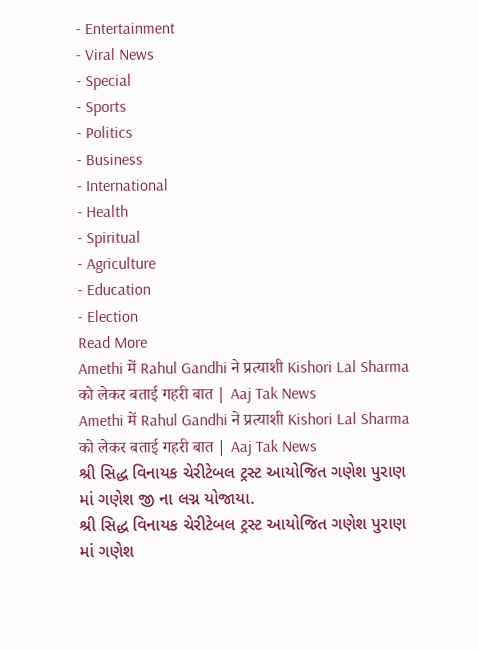- Entertainment
- Viral News
- Special
- Sports
- Politics
- Business
- International
- Health
- Spiritual
- Agriculture
- Education
- Election
Read More
Amethi में Rahul Gandhi ने प्रत्याशी Kishori Lal Sharma को लेकर बताई गहरी बात | Aaj Tak News
Amethi में Rahul Gandhi ने प्रत्याशी Kishori Lal Sharma को लेकर बताई गहरी बात | Aaj Tak News
શ્રી સિદ્ધ વિનાયક ચેરીટેબલ ટ્રસ્ટ આયોજિત ગણેશ પુરાણ માં ગણેશ જી ના લગ્ન યોજાયા.
શ્રી સિદ્ધ વિનાયક ચેરીટેબલ ટ્રસ્ટ આયોજિત ગણેશ પુરાણ માં ગણેશ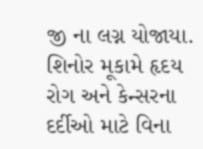જી ના લગ્ન યોજાયા.
શિનોર મૂકામે હૃદય રોગ અને કેન્સરના દર્દીઓ માટે વિના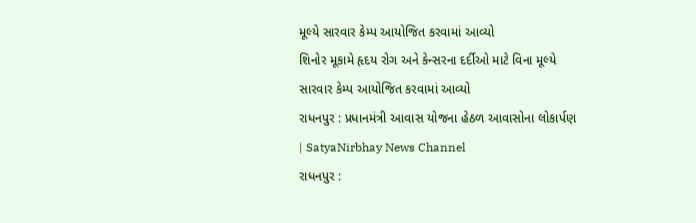મૂલ્યે સારવાર કેમ્પ આયોજિત કરવામાં આવ્યો
શિનોર મૂકામે હૃદય રોગ અને કેન્સરના દર્દીઓ માટે વિના મૂલ્યે સારવાર કેમ્પ આયોજિત કરવામાં આવ્યો
રાધનપુર : પ્રધાનમંત્રી આવાસ યોજના હેઠળ આવાસોના લોકાર્પણ | SatyaNirbhay News Channel
રાધનપુર :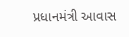પ્રધાનમંત્રી આવાસ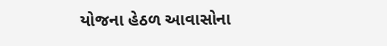યોજના હેઠળ આવાસોના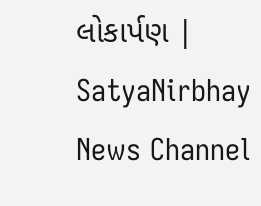લોકાર્પણ | SatyaNirbhay News Channel